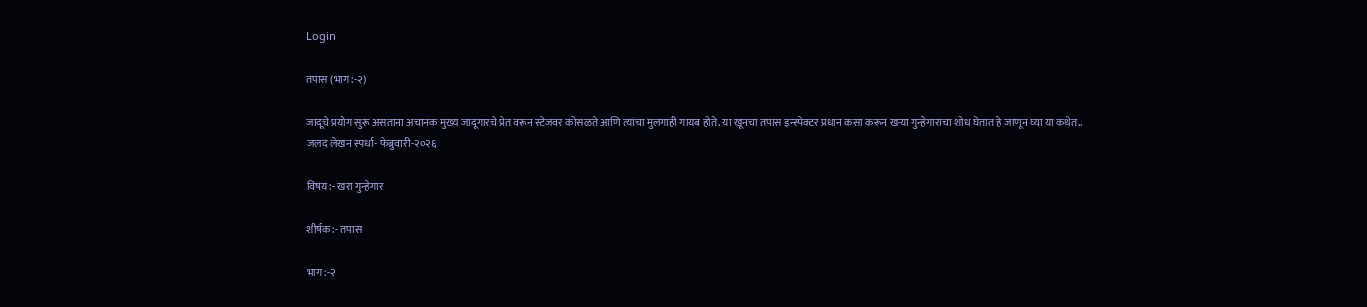Login

तपास (भाग:-२)

जादूचे प्रयोग सुरू असताना अचानक मुख्य जादूगारचे प्रेत वरून स्टेजवर कोसळते आणि त्यांचा मुलगाही गायब होते. या खूनचा तपास इन्स्पेक्टर प्रधान कसा करून खऱ्या गुन्हेगाराचा शोध घेतात हे जाणून घ्या या कथेत..
जलद लेखन स्पर्धा- फेब्रुवारी-२०२६

विषय:- खरा गुन्हेगार

शीर्षक:- तपास

भाग:-२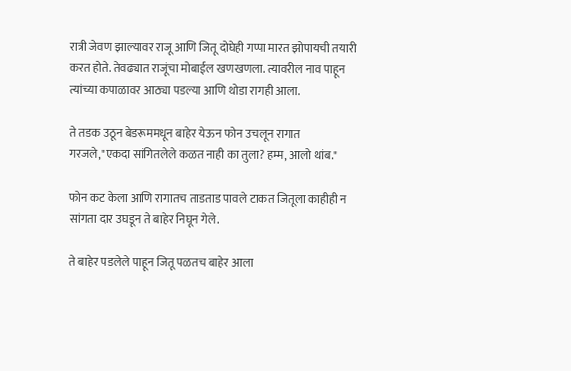रात्री जेवण झाल्यावर राजू आणि जितू दोघेही गप्पा मारत झोपायची तयारी करत होते. तेवढ्यात राजूंचा मोबाईल खणखणला. त्यावरील नाव पाहून त्यांच्या कपाळावर आठ्या पडल्या आणि थोडा रागही आला.

ते तडक उठून बेडरूममधून बाहेर येऊन फोन उचलून रागात गरजले,"एकदा सांगितलेले कळत नाही का तुला? हम्म, आलो थांब."

फोन कट केला आणि रागातच ताडताड पावले टाकत जितूला काहीही न सांगता दार उघडून ते बाहेर निघून गेले.

ते बाहेर पडलेले पाहून जितू पळतच बाहेर आला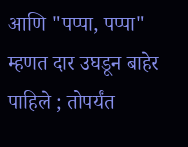आणि "पप्पा, पप्पा" म्हणत दार उघडून बाहेर पाहिले ; तोपर्यंत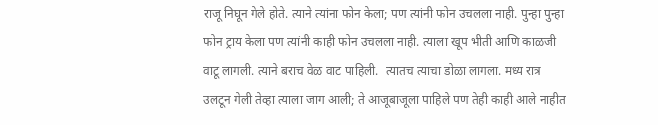राजू निघून गेले होते. त्याने त्यांना फोन केला; पण त्यांनी फोन उचलला नाही. पुन्हा पुन्हा फोन ट्राय केला पण त्यांनी काही फोन उचलला नाही. त्याला खूप भीती आणि काळजी वाटू लागली. त्याने बराच वेळ वाट पाहिली.  त्यातच त्याचा डोळा लागला. मध्य रात्र उलटून गेली तेव्हा त्याला जाग आली; ते आजूबाजूला पाहिले पण तेही काही आले नाहीत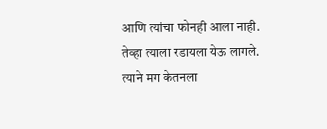आणि त्यांचा फोनही आला नाही. तेव्हा त्याला रडायला येऊ लागले. त्याने मग केतनला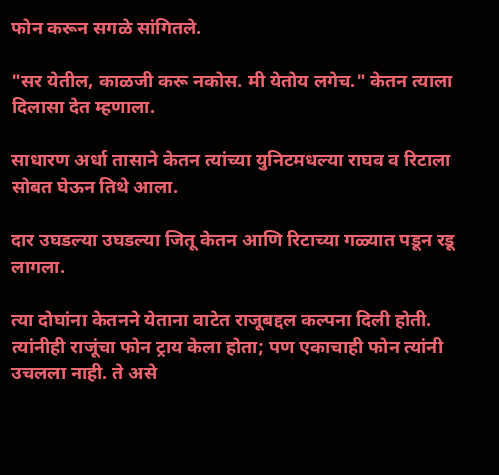फोन करून सगळे सांगितले.

"सर येतील, काळजी करू नकोस. मी येतोय लगेच." केतन त्याला दिलासा देत म्हणाला.

साधारण अर्धा तासाने केतन त्यांच्या युनिटमधल्या राघव व रिटाला सोबत घेऊन तिथे आला.

दार उघडल्या उघडल्या जितू केतन आणि रिटाच्या गळ्यात पडून रडू लागला.

त्या दोघांना केतनने येताना वाटेत राजूबद्दल कल्पना दिली होती. त्यांनीही राजूंचा फोन ट्राय केला होता; पण एकाचाही फोन त्यांनी उचलला नाही. ते असे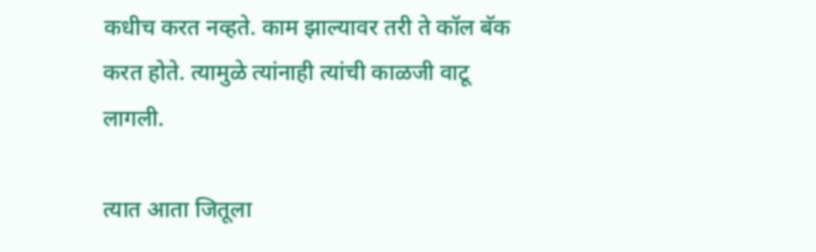कधीच करत नव्हते. काम झाल्यावर तरी ते कॉल बॅक करत होते. त्यामुळे त्यांनाही त्यांची काळजी वाटू लागली.

त्यात आता जितूला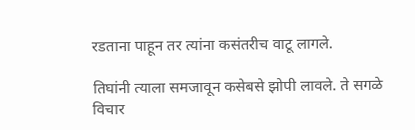रडताना पाहून तर त्यांना कसंतरीच वाटू लागले.

तिघांनी त्याला समजावून कसेबसे झोपी लावले. ते सगळे विचार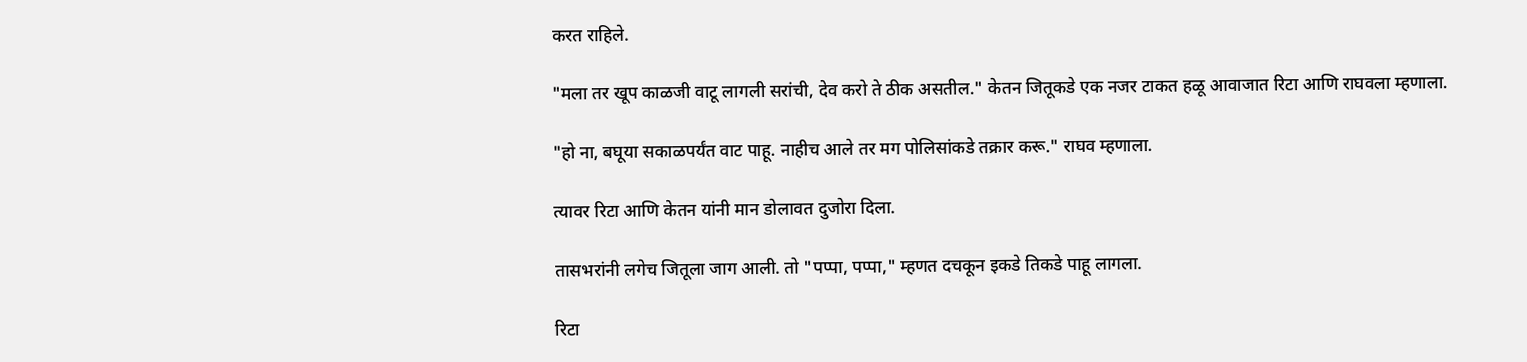करत राहिले.

"मला तर खूप काळजी वाटू लागली सरांची, देव करो ते ठीक असतील." केतन जितूकडे एक नजर टाकत हळू आवाजात रिटा आणि राघवला म्हणाला.

"हो ना, बघूया सकाळपर्यंत वाट पाहू. नाहीच आले तर मग पोलिसांकडे तक्रार करू." राघव म्हणाला.

त्यावर रिटा आणि केतन यांनी मान डोलावत दुजोरा दिला.

तासभरांनी लगेच जितूला जाग आली. तो "पप्पा, पप्पा," म्हणत दचकून इकडे तिकडे पाहू लागला.

रिटा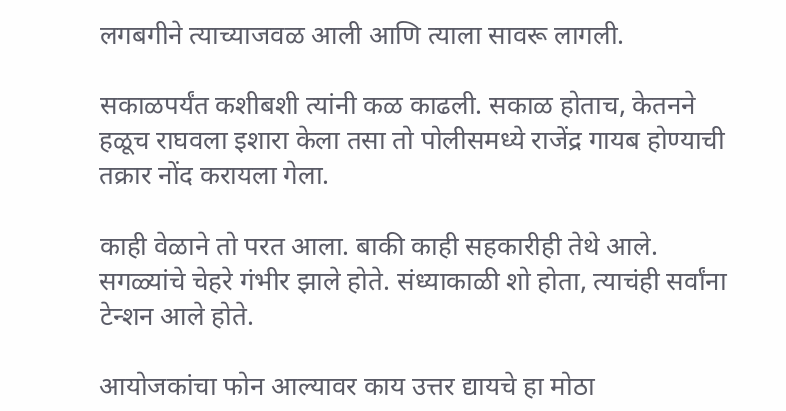लगबगीने त्याच्याजवळ आली आणि त्याला सावरू लागली.

सकाळपर्यंत कशीबशी त्यांनी कळ काढली. सकाळ होताच, केतनने हळूच राघवला इशारा केला तसा तो पोलीसमध्ये राजेंद्र गायब होण्याची तक्रार नोंद करायला गेला.

काही वेळाने तो परत आला. बाकी काही सहकारीही तेथे आले. सगळ्यांचे चेहरे गंभीर झाले होते. संध्याकाळी शो होता, त्याचंही सर्वांना टेन्शन आले होते.

आयोजकांचा फोन आल्यावर काय उत्तर द्यायचे हा मोठा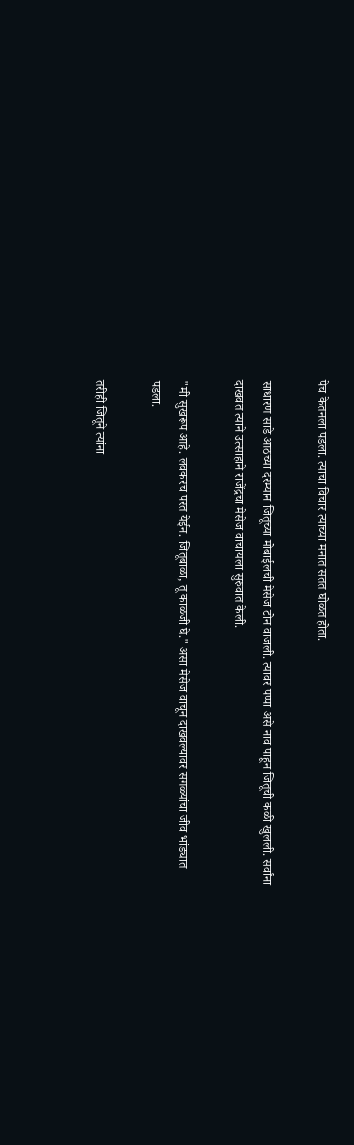पेच केतनला पडला. त्याचा विचार त्याच्या मनात सतत घोळत होता.

साधारण साडे आठच्या दरम्यान जितूच्या मोबाईलची मेसेज टोन वाजली. त्यावर पप्पा असे नाव पाहून जितूची कळी खुलली. सर्वांना दाखवत त्याने उत्साहाने राजेंद्रचा मेसेज वाचायला सुरुवात केली.

"मी सुखरूप आहे. लवकरच परत येईन. जितूबाळा, तू काळजी घे." असा मेसेज वाचून दाखवल्यावर सगळ्यांचा जीव भांड्यात पडला.

तरीही जितूने त्यांना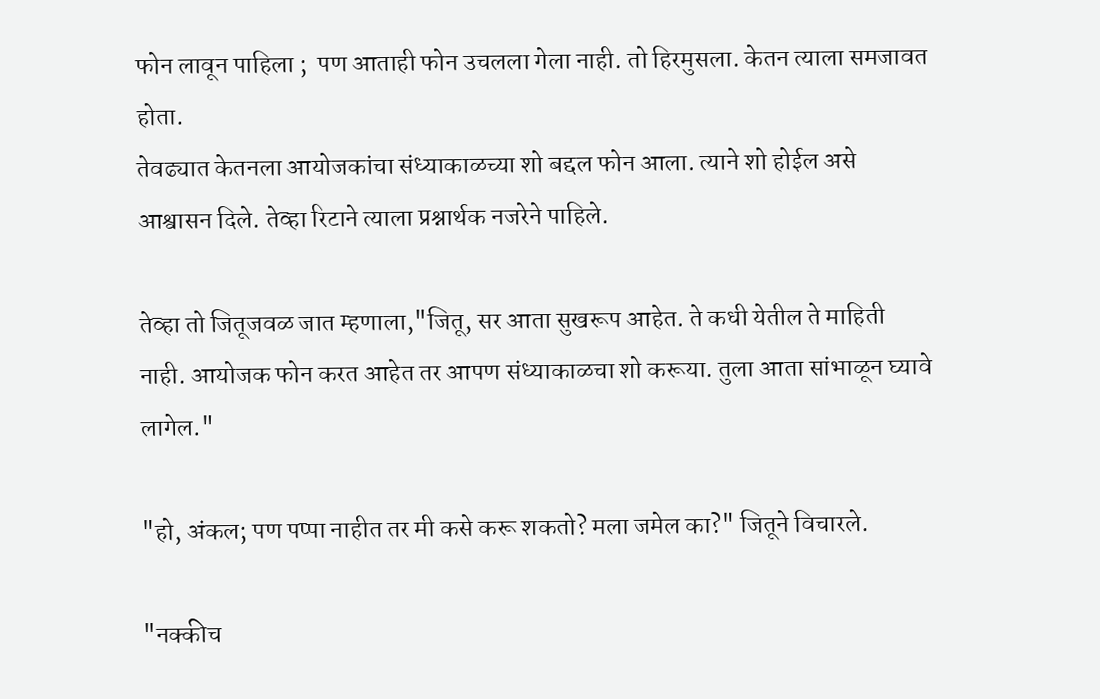फोन लावून पाहिला ;  पण आताही फोन उचलला गेला नाही. तो हिरमुसला. केतन त्याला समजावत होता.
तेवढ्यात केतनला आयोजकांचा संध्याकाळच्या शो बद्दल फोन आला. त्याने शो होईल असे आश्वासन दिले. तेव्हा रिटाने त्याला प्रश्नार्थक नजरेने पाहिले.

तेव्हा तो जितूजवळ जात म्हणाला,"जितू, सर आता सुखरूप आहेत. ते कधी येतील ते माहिती नाही. आयोजक फोन करत आहेत तर आपण संध्याकाळचा शो करूया. तुला आता सांभाळून घ्यावे लागेल."

"हो, अंकल; पण पप्पा नाहीत तर मी कसे करू शकतो? मला जमेल का?" जितूने विचारले.

"नक्कीच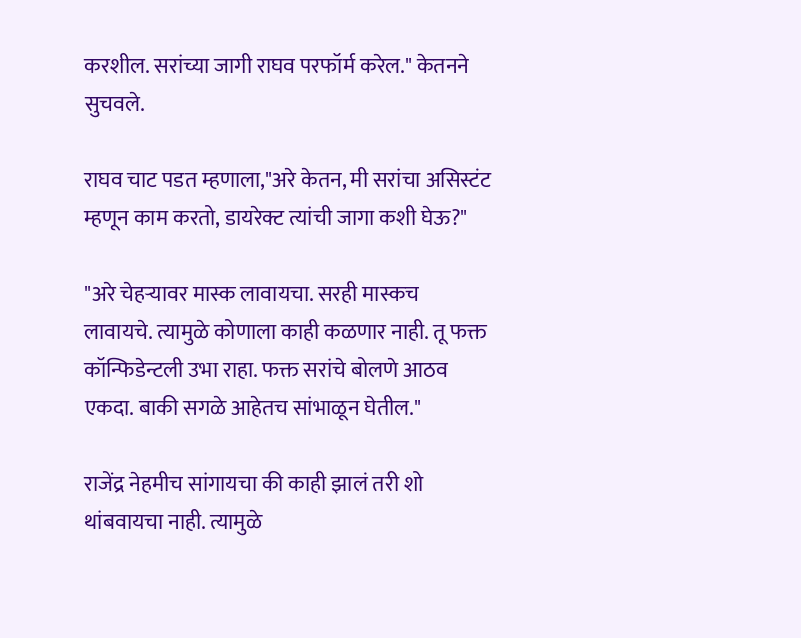करशील. सरांच्या जागी राघव परफॉर्म करेल." केतनने सुचवले.

राघव चाट पडत म्हणाला,"अरे केतन, मी सरांचा असिस्टंट म्हणून काम करतो, डायरेक्ट त्यांची जागा कशी घेऊ?"

"अरे चेहऱ्यावर मास्क लावायचा. सरही मास्कच लावायचे. त्यामुळे कोणाला काही कळणार नाही. तू फक्त कॉन्फिडेन्टली उभा राहा. फक्त सरांचे बोलणे आठव एकदा. बाकी सगळे आहेतच सांभाळून घेतील."

राजेंद्र नेहमीच सांगायचा की काही झालं तरी शो थांबवायचा नाही. त्यामुळे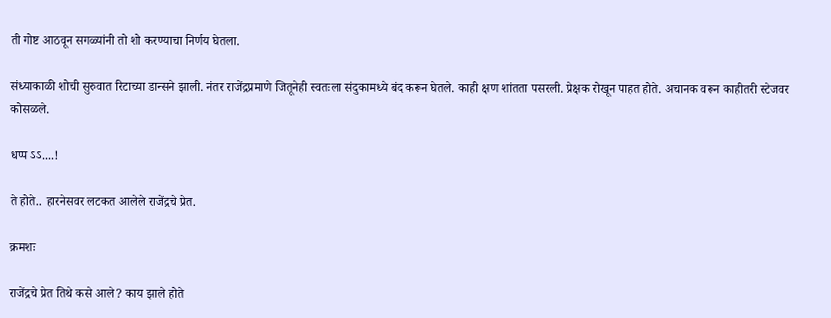ती गोष्ट आठवून सगळ्यांनी तो शो करण्याचा निर्णय घेतला.

संध्याकाळी शोची सुरुवात रिटाच्या डान्सने झाली. नंतर राजेंद्रप्रमाणे जितूनेही स्वतःला संदुकामध्ये बंद करून घेतले. काही क्षण शांतता पसरली. प्रेक्षक रोखून पाहत होते. अचानक वरून काहीतरी स्टेजवर कोसळले.

धप्प ऽऽ....!

ते होते.. हारनेसवर लटकत आलेले राजेंद्रचे प्रेत.

क्रमशः

राजेंद्रचे प्रेत तिथे कसे आले? काय झाले होते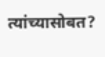त्यांच्यासोबत?